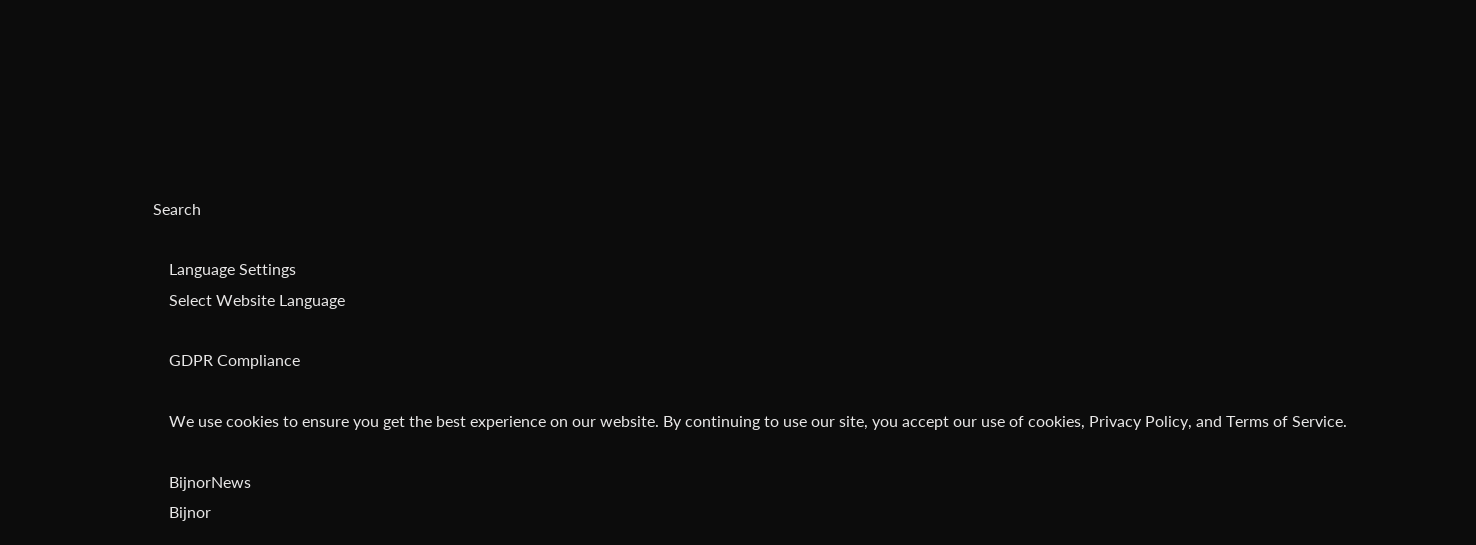Search

    Language Settings
    Select Website Language

    GDPR Compliance

    We use cookies to ensure you get the best experience on our website. By continuing to use our site, you accept our use of cookies, Privacy Policy, and Terms of Service.

    BijnorNews
    Bijnor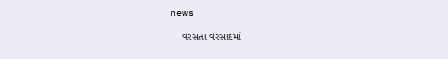news

    વરસતા વરસાદમાં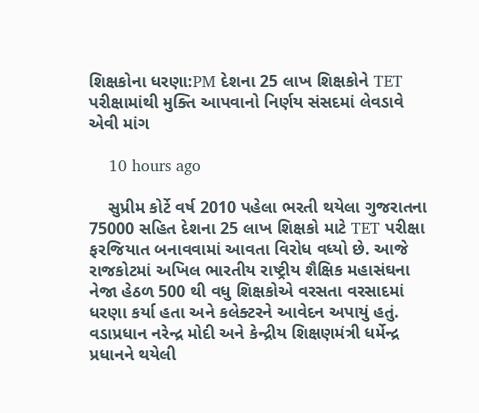શિક્ષકોના ધરણા:PM દેશના 25 લાખ શિક્ષકોને TET પરીક્ષામાંથી મુક્તિ આપવાનો નિર્ણય સંસદમાં લેવડાવે એવી માંગ

    10 hours ago

    સુપ્રીમ કોર્ટે વર્ષ 2010 પહેલા ભરતી થયેલા ગુજરાતના 75000 સહિત દેશના 25 લાખ શિક્ષકો માટે TET પરીક્ષા ફરજિયાત બનાવવામાં આવતા વિરોધ વધ્યો છે. આજે રાજકોટમાં અખિલ ભારતીય રાષ્ટ્રીય શૈક્ષિક મહાસંઘના નેજા હેઠળ 500 થી વધુ શિક્ષકોએ વરસતા વરસાદમાં ધરણા કર્યા હતા અને કલેક્ટરને આવેદન અપાયું હતું. વડાપ્રધાન નરેન્દ્ર મોદી અને કેન્દ્રીય શિક્ષણમંત્રી ધર્મેન્દ્ર પ્રધાનને થયેલી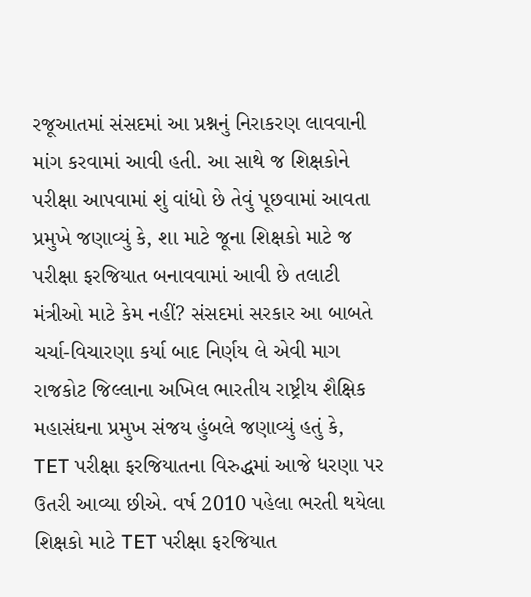રજૂઆતમાં સંસદમાં આ પ્રશ્નનું નિરાકરણ લાવવાની માંગ કરવામાં આવી હતી. આ સાથે જ શિક્ષકોને પરીક્ષા આપવામાં શું વાંધો છે તેવું પૂછવામાં આવતા પ્રમુખે જણાવ્યું કે, શા માટે જૂના શિક્ષકો માટે જ પરીક્ષા ફરજિયાત બનાવવામાં આવી છે તલાટી મંત્રીઓ માટે કેમ નહીં? સંસદમાં સરકાર આ બાબતે ચર્ચા-વિચારણા કર્યા બાદ નિર્ણય લે એવી માગ રાજકોટ જિલ્લાના અખિલ ભારતીય રાષ્ટ્રીય શૈક્ષિક મહાસંઘના પ્રમુખ સંજય હુંબલે જણાવ્યું હતું કે, TET પરીક્ષા ફરજિયાતના વિરુદ્ધમાં આજે ધરણા પર ઉતરી આવ્યા છીએ. વર્ષ 2010 પહેલા ભરતી થયેલા શિક્ષકો માટે TET પરીક્ષા ફરજિયાત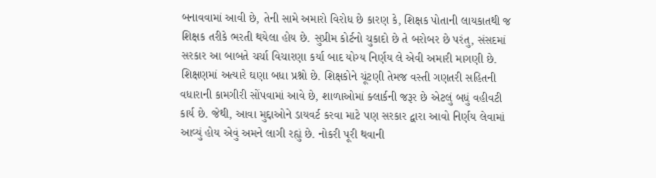બનાવવામાં આવી છે, તેની સામે અમારો વિરોધ છે કારણ કે, શિક્ષક પોતાની લાયકાતથી જ શિક્ષક તરીકે ભરતી થયેલા હોય છે. સુપ્રીમ કોર્ટનો ચુકાદો છે તે બરોબર છે પરંતુ, સંસદમાં સરકાર આ બાબતે ચર્ચા વિચારણા કર્યા બાદ યોગ્ય નિર્ણય લે એવી અમારી માગણી છે. શિક્ષણમાં અત્યારે ઘણા બધા પ્રશ્નો છે. શિક્ષકોને ચૂંટણી તેમજ વસ્તી ગણતરી સહિતની વધારાની કામગીરી સોંપવામાં આવે છે, શાળાઓમાં ક્લાર્કની જરૂર છે એટલું બધું વહીવટી કાર્ય છે. જેથી, આવા મુદ્દાઓને ડાયવર્ટ કરવા માટે પણ સરકાર દ્વારા આવો નિર્ણય લેવામાં આવ્યું હોય એવું અમને લાગી રહ્યું છે. નોકરી પૂરી થવાની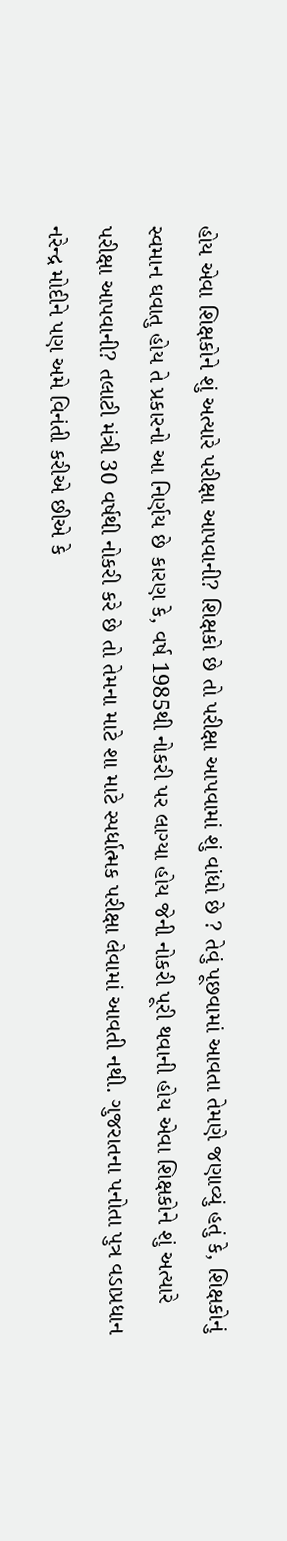હોય એવા શિક્ષકોને શું અત્યારે પરીક્ષા આપવાની? શિક્ષકો છે તો પરીક્ષા આપવામાં શું વાંધો છે ? તેવું પૂછવામાં આવતા તેમણે જણાવ્યું હતું કે, શિક્ષકોનું સ્વમાન ઘવાતુ હોય તે પ્રકારનો આ નિર્ણય છે કારણ કે, વર્ષ 1985થી નોકરી પર લાગ્યા હોય જેની નોકરી પૂરી થવાની હોય એવા શિક્ષકોને શું અત્યારે પરીક્ષા આપવાની? તલાટી મંત્રી 30 વર્ષથી નોકરી કરે છે તો તેમના માટે શા માટે સ્પર્ધાત્મક પરીક્ષા લેવામાં આવતી નથી. ગુજરાતના પનોતા પુત્ર વડાપ્રધાન નરેન્દ્ર મોદીને પણ અમે વિનંતી કરીએ છીએ કે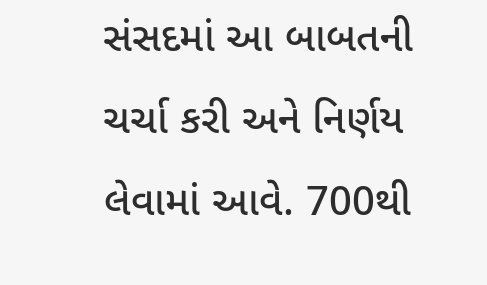સંસદમાં આ બાબતની ચર્ચા કરી અને નિર્ણય લેવામાં આવે. 700થી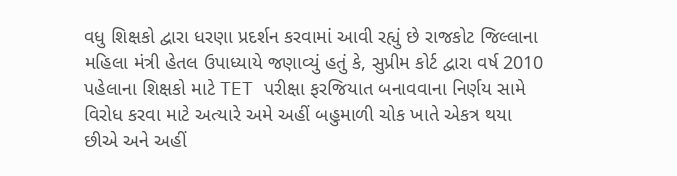વધુ શિક્ષકો દ્વારા ધરણા પ્રદર્શન કરવામાં આવી રહ્યું છે રાજકોટ જિલ્લાના મહિલા મંત્રી હેતલ ઉપાધ્યાયે જણાવ્યું હતું કે, સુપ્રીમ કોર્ટ દ્વારા વર્ષ 2010 પહેલાના શિક્ષકો માટે TET પરીક્ષા ફરજિયાત બનાવવાના નિર્ણય સામે વિરોધ કરવા માટે અત્યારે અમે અહીં બહુમાળી ચોક ખાતે એકત્ર થયા છીએ અને અહીં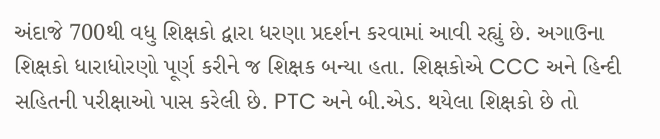અંદાજે 700થી વધુ શિક્ષકો દ્વારા ધરણા પ્રદર્શન કરવામાં આવી રહ્યું છે. અગાઉના શિક્ષકો ધારાધોરણો પૂર્ણ કરીને જ શિક્ષક બન્યા હતા. શિક્ષકોએ CCC અને હિન્દી સહિતની પરીક્ષાઓ પાસ કરેલી છે. PTC અને બી.એડ. થયેલા શિક્ષકો છે તો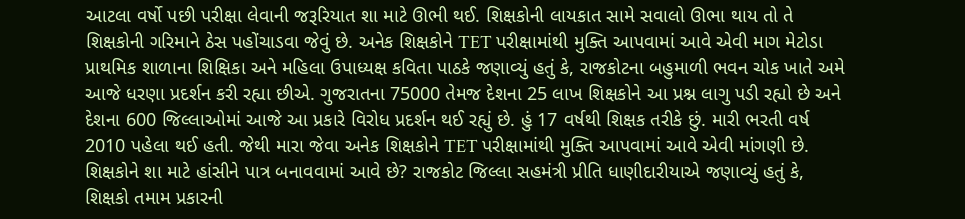આટલા વર્ષો પછી પરીક્ષા લેવાની જરૂરિયાત શા માટે ઊભી થઈ. શિક્ષકોની લાયકાત સામે સવાલો ઊભા થાય તો તે શિક્ષકોની ગરિમાને ઠેસ પહોંચાડવા જેવું છે. અનેક શિક્ષકોને TET પરીક્ષામાંથી મુક્તિ આપવામાં આવે એવી માગ મેટોડા પ્રાથમિક શાળાના શિક્ષિકા અને મહિલા ઉપાધ્યક્ષ કવિતા પાઠકે જણાવ્યું હતું કે, રાજકોટના બહુમાળી ભવન ચોક ખાતે અમે આજે ધરણા પ્રદર્શન કરી રહ્યા છીએ. ગુજરાતના 75000 તેમજ દેશના 25 લાખ શિક્ષકોને આ પ્રશ્ન લાગુ પડી રહ્યો છે અને દેશના 600 જિલ્લાઓમાં આજે આ પ્રકારે વિરોધ પ્રદર્શન થઈ રહ્યું છે. હું 17 વર્ષથી શિક્ષક તરીકે છું. મારી ભરતી વર્ષ 2010 પહેલા થઈ હતી. જેથી મારા જેવા અનેક શિક્ષકોને TET પરીક્ષામાંથી મુક્તિ આપવામાં આવે એવી માંગણી છે. શિક્ષકોને શા માટે હાંસીને પાત્ર બનાવવામાં આવે છે? રાજકોટ જિલ્લા સહમંત્રી પ્રીતિ ધાણીદારીયાએ જણાવ્યું હતું કે, શિક્ષકો તમામ પ્રકારની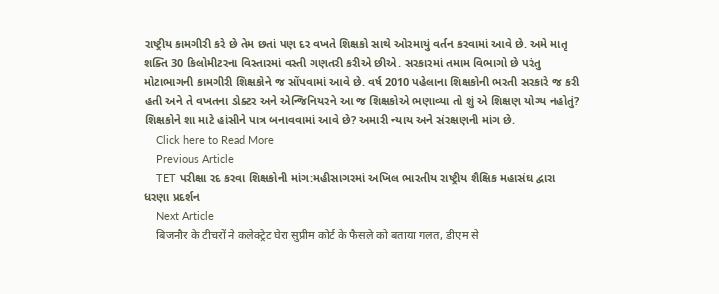રાષ્ટ્રીય કામગીરી કરે છે તેમ છતાં પણ દર વખતે શિક્ષકો સાથે ઓરમાયું વર્તન કરવામાં આવે છે. અમે માતૃ શક્તિ 30 કિલોમીટરના વિસ્તારમાં વસ્તી ગણતરી કરીએ છીએ. સરકારમાં તમામ વિભાગો છે પરંતુ મોટાભાગની કામગીરી શિક્ષકોને જ સોંપવામાં આવે છે. વર્ષ 2010 પહેલાના શિક્ષકોની ભરતી સરકારે જ કરી હતી અને તે વખતના ડોક્ટર અને એન્જિનિયરને આ જ શિક્ષકોએ ભણાવ્યા તો શું એ શિક્ષણ યોગ્ય નહોતું? શિક્ષકોને શા માટે હાંસીને પાત્ર બનાવવામાં આવે છે? અમારી ન્યાય અને સંરક્ષણની માંગ છે.
    Click here to Read More
    Previous Article
    TET પરીક્ષા રદ કરવા શિક્ષકોની માંગ:મહીસાગરમાં અખિલ ભારતીય રાષ્ટ્રીય શૈક્ષિક મહાસંઘ દ્વારા ધરણા પ્રદર્શન
    Next Article
    बिजनौर के टीचरों ने कलेक्ट्रेट घेरा सुप्रीम कोर्ट के फैसले को बताया गलत, डीएम से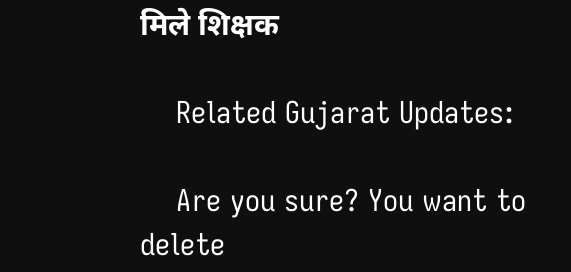मिले शिक्षक

    Related Gujarat Updates:

    Are you sure? You want to delete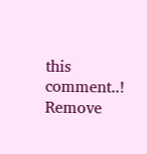this comment..! Remove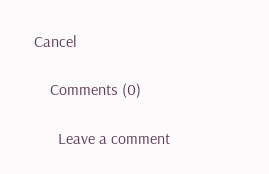Cancel

    Comments (0)

      Leave a comment